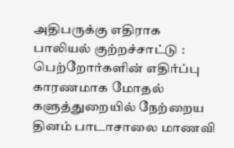அதிபருக்கு எதிராக பாலியல் குற்றச்சாட்டு : பெற்றோர்களின் எதிர்ப்பு காரணமாக மோதல்
களுத்துறையில் நேற்றைய தினம் பாடாசாலை மாணவி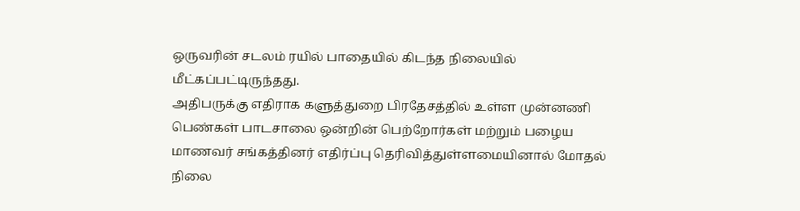ஒருவரின் சடலம் ரயில் பாதையில் கிடந்த நிலையில் மீட்கப்பட்டிருந்தது.
அதிபருக்கு எதிராக களுத்துறை பிரதேசத்தில் உள்ள முன்னணி பெண்கள் பாடசாலை ஒன்றின் பெற்றோர்கள் மற்றும் பழைய மாணவர் சங்கத்தினர் எதிர்ப்பு தெரிவித்துள்ளமையினால் மோதல் நிலை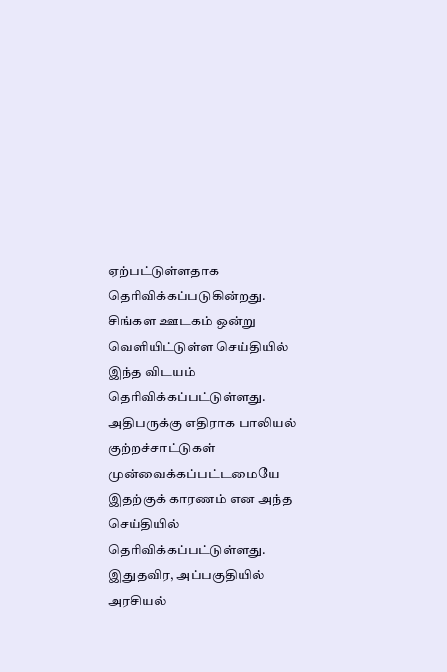ஏற்பட்டுள்ளதாக தெரிவிக்கப்படுகின்றது.
சிங்கள ஊடகம் ஒன்று வெளியிட்டுள்ள செய்தியில் இந்த விடயம் தெரிவிக்கப்பட்டுள்ளது.
அதிபருக்கு எதிராக பாலியல் குற்றச்சாட்டுகள் முன்வைக்கப்பட்டமையே இதற்குக் காரணம் என அந்த செய்தியில் தெரிவிக்கப்பட்டுள்ளது.
இதுதவிர, அப்பகுதியில் அரசியல்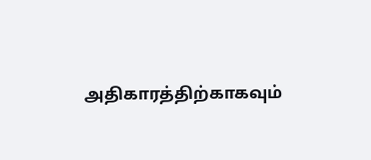அதிகாரத்திற்காகவும்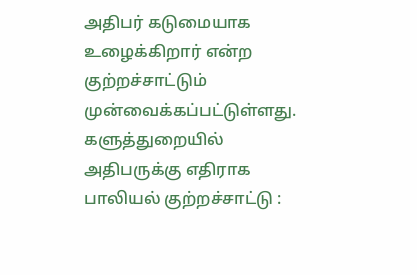அதிபர் கடுமையாக உழைக்கிறார் என்ற குற்றச்சாட்டும் முன்வைக்கப்பட்டுள்ளது.
களுத்துறையில் அதிபருக்கு எதிராக பாலியல் குற்றச்சாட்டு :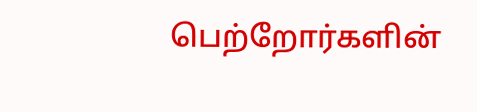பெற்றோர்களின்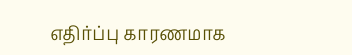எதிர்ப்பு காரணமாக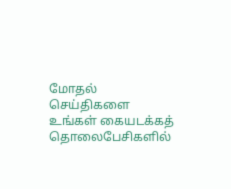மோதல்
செய்திகளை உங்கள் கையடக்கத் தொலைபேசிகளில்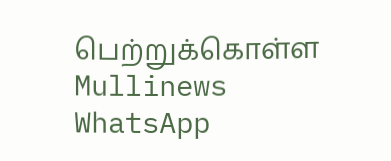பெற்றுக்கொள்ள Mullinews WhatsApp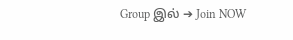Group இல் ➔ Join NOW